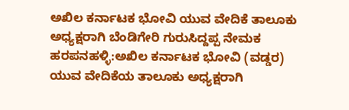ಅಖಿಲ ಕರ್ನಾಟಕ ಭೋವಿ ಯುವ ವೇದಿಕೆ ತಾಲೂಕು ಅಧ್ಯಕ್ಷರಾಗಿ ಬೆಂಡಿಗೇರಿ ಗುರುಸಿದ್ದಪ್ಪ ನೇಮಕ
ಹರಪನಹಳ್ಳಿ:ಅಖಿಲ ಕರ್ನಾಟಕ ಭೋವಿ (ವಡ್ಡರ) ಯುವ ವೇದಿಕೆಯ ತಾಲೂಕು ಅಧ್ಯಕ್ಷರಾಗಿ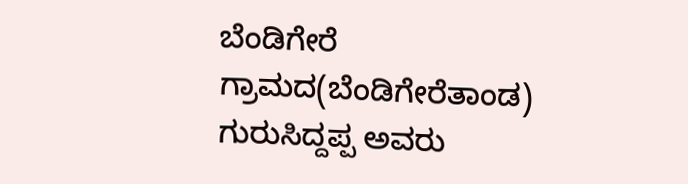ಬೆಂಡಿಗೇರೆ ಗ್ರಾಮದ(ಬೆಂಡಿಗೇರೆತಾಂಡ) ಗುರುಸಿದ್ದಪ್ಪ ಅವರು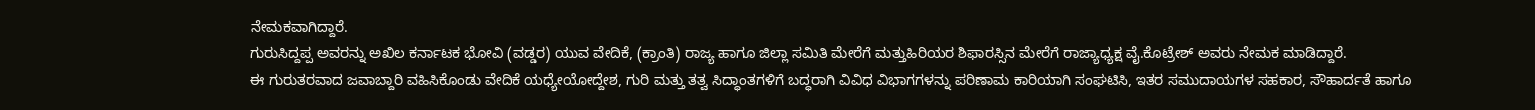ನೇಮಕವಾಗಿದ್ದಾರೆ.
ಗುರುಸಿದ್ದಪ್ಪ ಅವರನ್ನು ಅಖಿಲ ಕರ್ನಾಟಕ ಭೋವಿ (ವಡ್ಡರ) ಯುವ ವೇದಿಕೆ, (ಕ್ರಾಂತಿ) ರಾಜ್ಯ ಹಾಗೂ ಜಿಲ್ಲಾ ಸಮಿತಿ ಮೇರೆಗೆ ಮತ್ತುಹಿರಿಯರ ಶಿಫಾರಸ್ಸಿನ ಮೇರೆಗೆ ರಾಜ್ಯಾಧ್ಯಕ್ಷ ವೈ.ಕೊಟ್ರೇಶ್ ಅವರು ನೇಮಕ ಮಾಡಿದ್ದಾರೆ.
ಈ ಗುರುತರವಾದ ಜವಾಬ್ದಾರಿ ವಹಿಸಿಕೊಂಡು ವೇದಿಕೆ ಯಧ್ಯೇಯೋದ್ದೇಶ, ಗುರಿ ಮತ್ತು ತತ್ವ ಸಿದ್ಧಾಂತಗಳಿಗೆ ಬದ್ಧರಾಗಿ ವಿವಿಧ ವಿಭಾಗಗಳನ್ನು ಪರಿಣಾಮ ಕಾರಿಯಾಗಿ ಸಂಘಟಿಸಿ, ಇತರ ಸಮುದಾಯಗಳ ಸಹಕಾರ, ಸೌಹಾರ್ದತೆ ಹಾಗೂ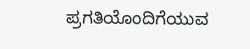ಪ್ರಗತಿಯೊಂದಿಗೆಯುವ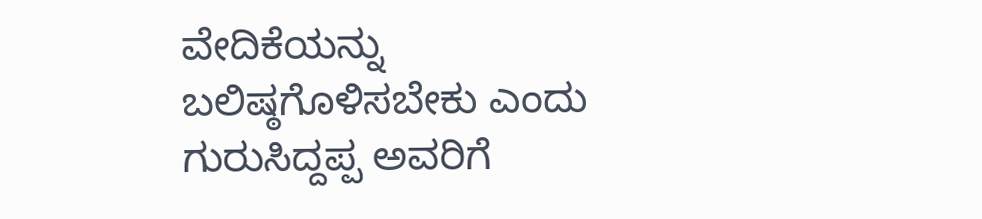ವೇದಿಕೆಯನ್ನು ಬಲಿಷ್ಠಗೊಳಿಸಬೇಕು ಎಂದು ಗುರುಸಿದ್ದಪ್ಪ ಅವರಿಗೆ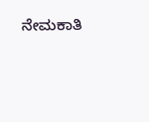ನೇಮಕಾತಿ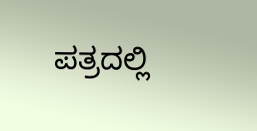ಪತ್ರದಲ್ಲಿ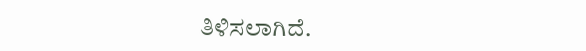ತಿಳಿಸಲಾಗಿದೆ.